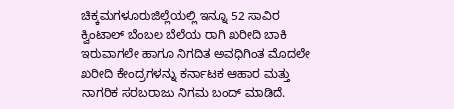ಚಿಕ್ಕಮಗಳೂರುಜಿಲ್ಲೆಯಲ್ಲಿ ಇನ್ನೂ 52 ಸಾವಿರ ಕ್ವಿಂಟಾಲ್ ಬೆಂಬಲ ಬೆಲೆಯ ರಾಗಿ ಖರೀದಿ ಬಾಕಿ ಇರುವಾಗಲೇ ಹಾಗೂ ನಿಗದಿತ ಅವಧಿಗಿಂತ ಮೊದಲೇ ಖರೀದಿ ಕೇಂದ್ರಗಳನ್ನು ಕರ್ನಾಟಕ ಆಹಾರ ಮತ್ತು ನಾಗರಿಕ ಸರಬರಾಜು ನಿಗಮ ಬಂದ್ ಮಾಡಿದೆ.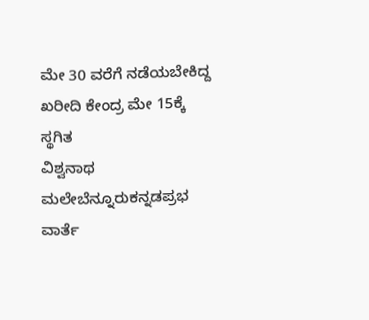ಮೇ 30 ವರೆಗೆ ನಡೆಯಬೇಕಿದ್ದ ಖರೀದಿ ಕೇಂದ್ರ ಮೇ 15ಕ್ಕೆ ಸ್ಥಗಿತ
ವಿಶ್ವನಾಥ ಮಲೇಬೆನ್ನೂರುಕನ್ನಡಪ್ರಭ ವಾರ್ತೆ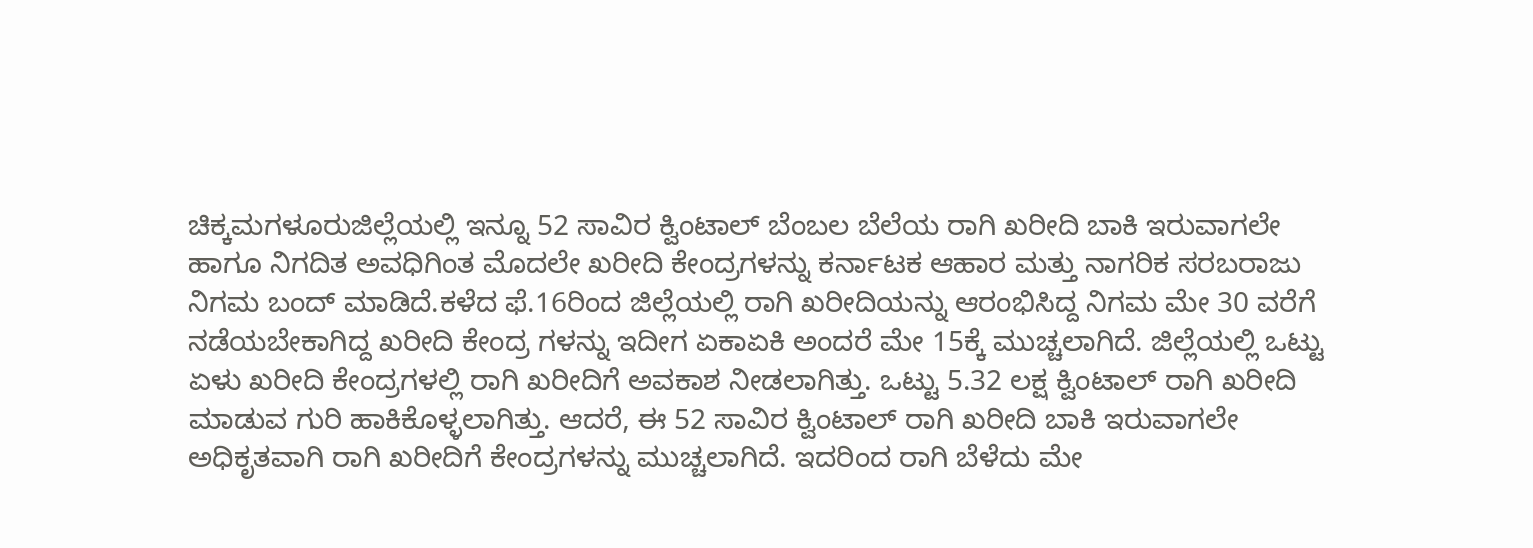ಚಿಕ್ಕಮಗಳೂರುಜಿಲ್ಲೆಯಲ್ಲಿ ಇನ್ನೂ 52 ಸಾವಿರ ಕ್ವಿಂಟಾಲ್ ಬೆಂಬಲ ಬೆಲೆಯ ರಾಗಿ ಖರೀದಿ ಬಾಕಿ ಇರುವಾಗಲೇ ಹಾಗೂ ನಿಗದಿತ ಅವಧಿಗಿಂತ ಮೊದಲೇ ಖರೀದಿ ಕೇಂದ್ರಗಳನ್ನು ಕರ್ನಾಟಕ ಆಹಾರ ಮತ್ತು ನಾಗರಿಕ ಸರಬರಾಜು ನಿಗಮ ಬಂದ್ ಮಾಡಿದೆ.ಕಳೆದ ಫೆ.16ರಿಂದ ಜಿಲ್ಲೆಯಲ್ಲಿ ರಾಗಿ ಖರೀದಿಯನ್ನು ಆರಂಭಿಸಿದ್ದ ನಿಗಮ ಮೇ 30 ವರೆಗೆ ನಡೆಯಬೇಕಾಗಿದ್ದ ಖರೀದಿ ಕೇಂದ್ರ ಗಳನ್ನು ಇದೀಗ ಏಕಾಏಕಿ ಅಂದರೆ ಮೇ 15ಕ್ಕೆ ಮುಚ್ಚಲಾಗಿದೆ. ಜಿಲ್ಲೆಯಲ್ಲಿ ಒಟ್ಟು ಏಳು ಖರೀದಿ ಕೇಂದ್ರಗಳಲ್ಲಿ ರಾಗಿ ಖರೀದಿಗೆ ಅವಕಾಶ ನೀಡಲಾಗಿತ್ತು. ಒಟ್ಟು 5.32 ಲಕ್ಷ ಕ್ವಿಂಟಾಲ್ ರಾಗಿ ಖರೀದಿ ಮಾಡುವ ಗುರಿ ಹಾಕಿಕೊಳ್ಳಲಾಗಿತ್ತು. ಆದರೆ, ಈ 52 ಸಾವಿರ ಕ್ವಿಂಟಾಲ್ ರಾಗಿ ಖರೀದಿ ಬಾಕಿ ಇರುವಾಗಲೇ ಅಧಿಕೃತವಾಗಿ ರಾಗಿ ಖರೀದಿಗೆ ಕೇಂದ್ರಗಳನ್ನು ಮುಚ್ಚಲಾಗಿದೆ. ಇದರಿಂದ ರಾಗಿ ಬೆಳೆದು ಮೇ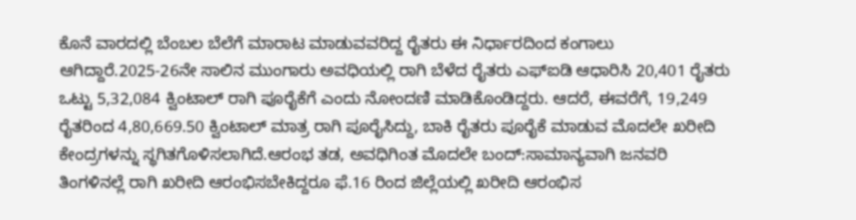ಕೊನೆ ವಾರದಲ್ಲಿ ಬೆಂಬಲ ಬೆಲೆಗೆ ಮಾರಾಟ ಮಾಡುವವರಿದ್ದ ರೈತರು ಈ ನಿರ್ಧಾರದಿಂದ ಕಂಗಾಲು ಆಗಿದ್ದಾರೆ.2025-26ನೇ ಸಾಲಿನ ಮುಂಗಾರು ಅವಧಿಯಲ್ಲಿ ರಾಗಿ ಬೆಳೆದ ರೈತರು ಎಫ್ಐಡಿ ಆಧಾರಿಸಿ 20,401 ರೈತರು ಒಟ್ಟು 5,32,084 ಕ್ವಿಂಟಾಲ್ ರಾಗಿ ಪೂರೈಕೆಗೆ ಎಂದು ನೋಂದಣಿ ಮಾಡಿಕೊಂಡಿದ್ದರು. ಆದರೆ, ಈವರೆಗೆ, 19,249 ರೈತರಿಂದ 4,80,669.50 ಕ್ವಿಂಟಾಲ್ ಮಾತ್ರ ರಾಗಿ ಪೂರೈಸಿದ್ದು, ಬಾಕಿ ರೈತರು ಪೂರೈಕೆ ಮಾಡುವ ಮೊದಲೇ ಖರೀದಿ ಕೇಂದ್ರಗಳನ್ನು ಸ್ಥಗಿತಗೊಳಿಸಲಾಗಿದೆ.ಆರಂಭ ತಡ, ಅವಧಿಗಿಂತ ಮೊದಲೇ ಬಂದ್:ಸಾಮಾನ್ಯವಾಗಿ ಜನವರಿ ತಿಂಗಳಿನಲ್ಲೆ ರಾಗಿ ಖರೀದಿ ಆರಂಭಿಸಬೇಕಿದ್ದರೂ ಫೆ.16 ರಿಂದ ಜಿಲ್ಲೆಯಲ್ಲಿ ಖರೀದಿ ಆರಂಭಿಸ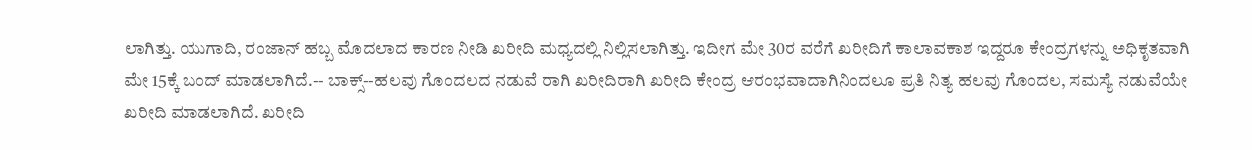ಲಾಗಿತ್ತು. ಯುಗಾದಿ, ರಂಜಾನ್ ಹಬ್ಬ ಮೊದಲಾದ ಕಾರಣ ನೀಡಿ ಖರೀದಿ ಮಧ್ಯದಲ್ಲಿ ನಿಲ್ಲಿಸಲಾಗಿತ್ತು. ಇದೀಗ ಮೇ 30ರ ವರೆಗೆ ಖರೀದಿಗೆ ಕಾಲಾವಕಾಶ ಇದ್ದರೂ ಕೇಂದ್ರಗಳನ್ನು ಅಧಿಕೃತವಾಗಿ ಮೇ 15ಕ್ಕೆ ಬಂದ್ ಮಾಡಲಾಗಿದೆ.-- ಬಾಕ್ಸ್--ಹಲವು ಗೊಂದಲದ ನಡುವೆ ರಾಗಿ ಖರೀದಿರಾಗಿ ಖರೀದಿ ಕೇಂದ್ರ ಆರಂಭವಾದಾಗಿನಿಂದಲೂ ಪ್ರತಿ ನಿತ್ಯ ಹಲವು ಗೊಂದಲ, ಸಮಸ್ಯೆ ನಡುವೆಯೇ ಖರೀದಿ ಮಾಡಲಾಗಿದೆ. ಖರೀದಿ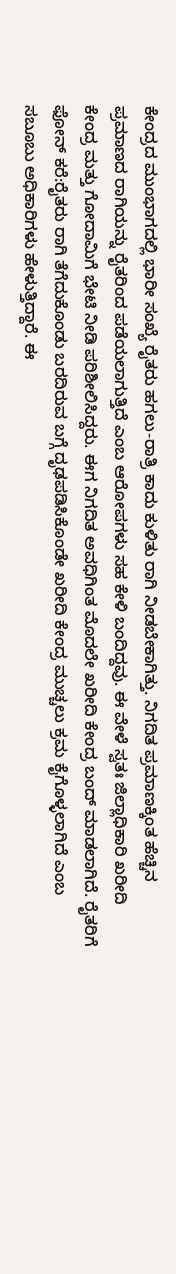ಕೇಂದ್ರದ ಮುಂಭಾಗದಲ್ಲಿ ಭಾರೀ ಸಂಖ್ಯೆ ರೈತರು ಹಗಲು-ರಾತ್ರಿ ಕಾದು ಕುಳಿತು ರಾಗಿ ನೀಡಬೇಕಾಗಿತ್ತು. ನಿಗದಿತ ಪ್ರಮಾಣಕ್ಕಿಂತ ಹೆಚ್ಚಿನ ಪ್ರಮಾಣದ ರಾಗಿಯನ್ನು ರೈತರಿಂದ ಪಡೆಯಲಾಗುತ್ತಿದೆ ಎಂಬ ಆರೋಪಗಳು ಸಹ ಕೇಳಿ ಬಂದಿದ್ದವು. ಈ ವೇಳೆ ಸ್ವತಃ ಜಿಲ್ಲಾಧಿಕಾರಿ ಖರೀದಿ ಕೇಂದ್ರ ಮತ್ತು ಗೋದಾಮಿಗೆ ಭೇಟಿ ನೀಡಿ ಪರಿಶೀಲಿಸಿದ್ದರು. ಈಗ ನಿಗದಿತ ಅವಧಿಗಿಂತ ಮೊದಲೇ ಖರೀದಿ ಕೇಂದ್ರ ಬಂದ್ ಮಾಡಲಾಗಿದೆ. ರೈತರಿಗೆ ಫೋನ್ ಕರೆ:ರೈತರು ರಾಗಿ ತೆಗೆದುಕೊಂಡು ಬರದಿರುವ ಬಗ್ಗೆ ದೃಢಪಡಿಸಿಕೊಂಡೇ ಖರೀದಿ ಕೇಂದ್ರ ಮುಚ್ಚಲು ಕ್ರಮ ಕೈಗೊಳ್ಳಲಾಗಿದೆ ಎಂಬ ಸಬೂಬು ಅಧಿಕಾರಿಗಳು ಹೇಳುತ್ತಿದ್ದಾರೆ. ಈ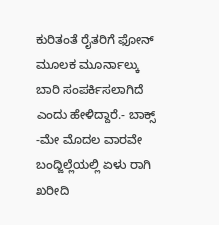ಕುರಿತಂತೆ ರೈತರಿಗೆ ಫೋನ್ ಮೂಲಕ ಮೂರ್ನಾಲ್ಕು ಬಾರಿ ಸಂಪರ್ಕಿಸಲಾಗಿದೆ ಎಂದು ಹೇಳಿದ್ದಾರೆ.- ಬಾಕ್ಸ್ -ಮೇ ಮೊದಲ ವಾರವೇ ಬಂದ್ಜಿಲ್ಲೆಯಲ್ಲಿ ಏಳು ರಾಗಿ ಖರೀದಿ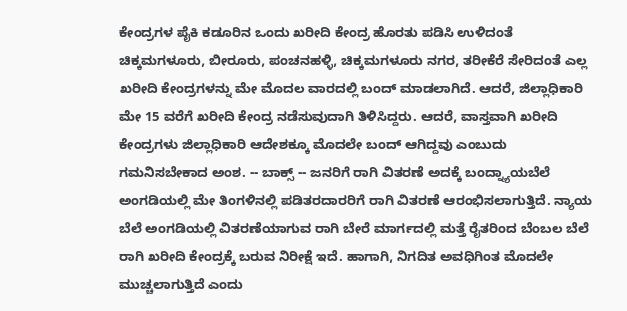ಕೇಂದ್ರಗಳ ಪೈಕಿ ಕಡೂರಿನ ಒಂದು ಖರೀದಿ ಕೇಂದ್ರ ಹೊರತು ಪಡಿಸಿ ಉಳಿದಂತೆ ಚಿಕ್ಕಮಗಳೂರು, ಬೀರೂರು, ಪಂಚನಹಳ್ಳಿ, ಚಿಕ್ಕಮಗಳೂರು ನಗರ, ತರೀಕೆರೆ ಸೇರಿದಂತೆ ಎಲ್ಲ ಖರೀದಿ ಕೇಂದ್ರಗಳನ್ನು ಮೇ ಮೊದಲ ವಾರದಲ್ಲಿ ಬಂದ್ ಮಾಡಲಾಗಿದೆ. ಆದರೆ, ಜಿಲ್ಲಾಧಿಕಾರಿ ಮೇ 15 ವರೆಗೆ ಖರೀದಿ ಕೇಂದ್ರ ನಡೆಸುವುದಾಗಿ ತಿಳಿಸಿದ್ದರು. ಆದರೆ, ವಾಸ್ತವಾಗಿ ಖರೀದಿ ಕೇಂದ್ರಗಳು ಜಿಲ್ಲಾಧಿಕಾರಿ ಆದೇಶಕ್ಕೂ ಮೊದಲೇ ಬಂದ್ ಆಗಿದ್ದವು ಎಂಬುದು ಗಮನಿಸಬೇಕಾದ ಅಂಶ. -- ಬಾಕ್ಸ್ -- ಜನರಿಗೆ ರಾಗಿ ವಿತರಣೆ ಅದಕ್ಕೆ ಬಂದ್ನ್ಯಾಯಬೆಲೆ ಅಂಗಡಿಯಲ್ಲಿ ಮೇ ತಿಂಗಳಿನಲ್ಲಿ ಪಡಿತರದಾರರಿಗೆ ರಾಗಿ ವಿತರಣೆ ಆರಂಭಿಸಲಾಗುತ್ತಿದೆ. ನ್ಯಾಯ ಬೆಲೆ ಅಂಗಡಿಯಲ್ಲಿ ವಿತರಣೆಯಾಗುವ ರಾಗಿ ಬೇರೆ ಮಾರ್ಗದಲ್ಲಿ ಮತ್ತೆ ರೈತರಿಂದ ಬೆಂಬಲ ಬೆಲೆ ರಾಗಿ ಖರೀದಿ ಕೇಂದ್ರಕ್ಕೆ ಬರುವ ನಿರೀಕ್ಷೆ ಇದೆ. ಹಾಗಾಗಿ, ನಿಗದಿತ ಅವಧಿಗಿಂತ ಮೊದಲೇ ಮುಚ್ಚಲಾಗುತ್ತಿದೆ ಎಂದು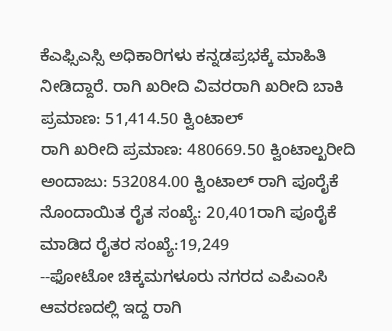ಕೆಎಫ್ಸಿಎಸ್ಸಿ ಅಧಿಕಾರಿಗಳು ಕನ್ನಡಪ್ರಭಕ್ಕೆ ಮಾಹಿತಿ ನೀಡಿದ್ದಾರೆ. ರಾಗಿ ಖರೀದಿ ವಿವರರಾಗಿ ಖರೀದಿ ಬಾಕಿ ಪ್ರಮಾಣ: 51,414.50 ಕ್ವಿಂಟಾಲ್
ರಾಗಿ ಖರೀದಿ ಪ್ರಮಾಣ: 480669.50 ಕ್ವಿಂಟಾಲ್ಖರೀದಿ ಅಂದಾಜು: 532084.00 ಕ್ವಿಂಟಾಲ್ ರಾಗಿ ಪೂರೈಕೆ ನೊಂದಾಯಿತ ರೈತ ಸಂಖ್ಯೆ: 20,401ರಾಗಿ ಪೂರೈಕೆ ಮಾಡಿದ ರೈತರ ಸಂಖ್ಯೆ:19,249
--ಫೋಟೋ ಚಿಕ್ಕಮಗಳೂರು ನಗರದ ಎಪಿಎಂಸಿ ಆವರಣದಲ್ಲಿ ಇದ್ದ ರಾಗಿ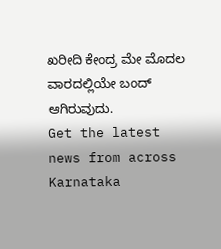ಖರೀದಿ ಕೇಂದ್ರ ಮೇ ಮೊದಲ ವಾರದಲ್ಲಿಯೇ ಬಂದ್ ಆಗಿರುವುದು.
Get the latest news from across Karnataka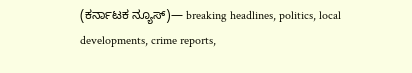(ಕರ್ನಾಟಕ ನ್ಯೂಸ್)— breaking headlines, politics, local developments, crime reports,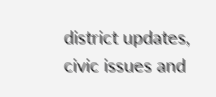district updates, civic issues and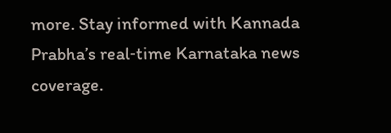more. Stay informed with Kannada Prabha’s real‑time Karnataka news coverage.